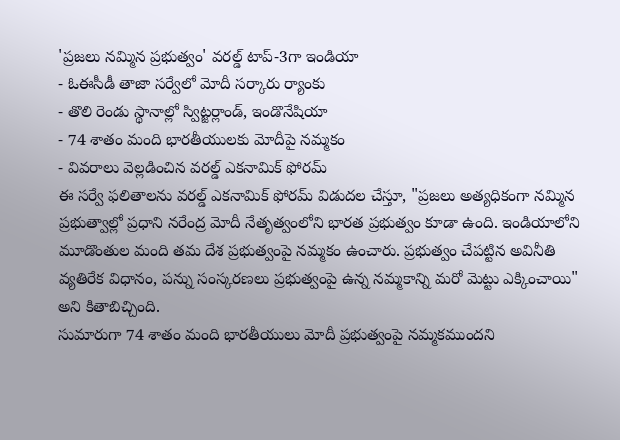'ప్రజలు నమ్మిన ప్రభుత్వం' వరల్డ్ టాప్-3గా ఇండియా
- ఓఈసీడీ తాజా సర్వేలో మోదీ సర్కారు ర్యాంకు
- తొలి రెండు స్థానాల్లో స్విట్జర్లాండ్, ఇండొనేషియా
- 74 శాతం మంది భారతీయులకు మోదీపై నమ్మకం
- వివరాలు వెల్లడించిన వరల్డ్ ఎకనామిక్ ఫోరమ్
ఈ సర్వే ఫలితాలను వరల్డ్ ఎకనామిక్ ఫోరమ్ విడుదల చేస్తూ, "ప్రజలు అత్యధికంగా నమ్మిన ప్రభుత్వాల్లో ప్రధాని నరేంద్ర మోదీ నేతృత్వంలోని భారత ప్రభుత్వం కూడా ఉంది. ఇండియాలోని మూడొంతుల మంది తమ దేశ ప్రభుత్వంపై నమ్మకం ఉంచారు. ప్రభుత్వం చేపట్టిన అవినీతి వ్యతిరేక విధానం, పన్ను సంస్కరణలు ప్రభుత్వంపై ఉన్న నమ్మకాన్ని మరో మెట్టు ఎక్కించాయి" అని కితాబిచ్చింది.
సుమారుగా 74 శాతం మంది భారతీయులు మోదీ ప్రభుత్వంపై నమ్మకముందని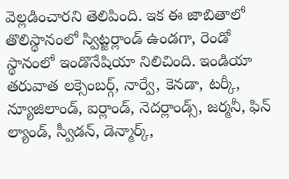వెల్లడించారని తెలిపింది. ఇక ఈ జాబితాలో తొలిస్థానంలో స్విట్జర్లాండ్ ఉండగా, రెండో స్థానంలో ఇండొనేషియా నిలిచింది. ఇండియా తరువాత లక్సెంబర్గ్, నార్వే, కెనడా, టర్కీ, న్యూజిలాండ్, ఐర్లాండ్, నెదర్లాండ్స్, జర్మనీ, ఫిన్ ల్యాండ్, స్వీడన్, డెన్మార్క్,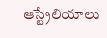ఆస్ట్రేలియాలు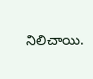నిలిచాయి.